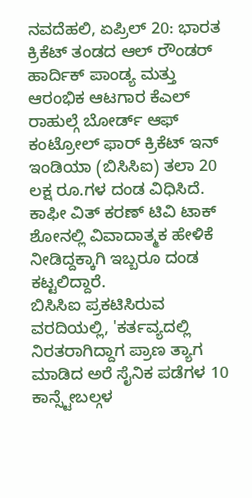ನವದೆಹಲಿ, ಏಪ್ರಿಲ್ 20: ಭಾರತ ಕ್ರಿಕೆಟ್ ತಂಡದ ಆಲ್ ರೌಂಡರ್ ಹಾರ್ದಿಕ್ ಪಾಂಡ್ಯ ಮತ್ತು ಆರಂಭಿಕ ಆಟಗಾರ ಕೆಎಲ್ ರಾಹುಲ್ಗೆ ಬೋರ್ಡ್ ಆಫ್ ಕಂಟ್ರೋಲ್ ಫಾರ್ ಕ್ರಿಕೆಟ್ ಇನ್ ಇಂಡಿಯಾ (ಬಿಸಿಸಿಐ) ತಲಾ 20 ಲಕ್ಷ ರೂ.ಗಳ ದಂಡ ವಿಧಿಸಿದೆ. ಕಾಫೀ ವಿತ್ ಕರಣ್ ಟಿವಿ ಟಾಕ್ ಶೋನಲ್ಲಿ ವಿವಾದಾತ್ಮಕ ಹೇಳಿಕೆ ನೀಡಿದ್ದಕ್ಕಾಗಿ ಇಬ್ಬರೂ ದಂಡ ಕಟ್ಟಲಿದ್ದಾರೆ.
ಬಿಸಿಸಿಐ ಪ್ರಕಟಿಸಿರುವ ವರದಿಯಲ್ಲಿ, 'ಕರ್ತವ್ಯದಲ್ಲಿ ನಿರತರಾಗಿದ್ದಾಗ ಪ್ರಾಣ ತ್ಯಾಗ ಮಾಡಿದ ಅರೆ ಸೈನಿಕ ಪಡೆಗಳ 10 ಕಾನ್ಸ್ಟೇಬಲ್ಗಳ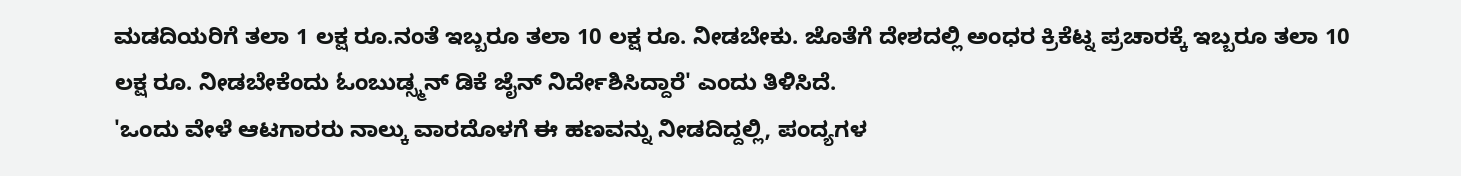ಮಡದಿಯರಿಗೆ ತಲಾ 1 ಲಕ್ಷ ರೂ.ನಂತೆ ಇಬ್ಬರೂ ತಲಾ 10 ಲಕ್ಷ ರೂ. ನೀಡಬೇಕು. ಜೊತೆಗೆ ದೇಶದಲ್ಲಿ ಅಂಧರ ಕ್ರಿಕೆಟ್ನ ಪ್ರಚಾರಕ್ಕೆ ಇಬ್ಬರೂ ತಲಾ 10 ಲಕ್ಷ ರೂ. ನೀಡಬೇಕೆಂದು ಓಂಬುಡ್ಸ್ಮನ್ ಡಿಕೆ ಜೈನ್ ನಿರ್ದೇಶಿಸಿದ್ದಾರೆ' ಎಂದು ತಿಳಿಸಿದೆ.
'ಒಂದು ವೇಳೆ ಆಟಗಾರರು ನಾಲ್ಕು ವಾರದೊಳಗೆ ಈ ಹಣವನ್ನು ನೀಡದಿದ್ದಲ್ಲಿ, ಪಂದ್ಯಗಳ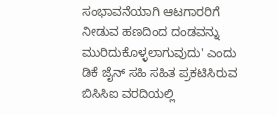ಸಂಭಾವನೆಯಾಗಿ ಆಟಗಾರರಿಗೆ ನೀಡುವ ಹಣದಿಂದ ದಂಡವನ್ನು ಮುರಿದುಕೊಳ್ಳಲಾಗುವುದು' ಎಂದು ಡಿಕೆ ಜೈನ್ ಸಹಿ ಸಹಿತ ಪ್ರಕಟಿಸಿರುವ ಬಿಸಿಸಿಐ ವರದಿಯಲ್ಲಿ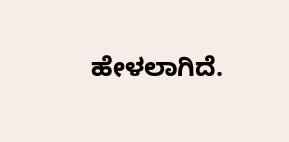ಹೇಳಲಾಗಿದೆ.